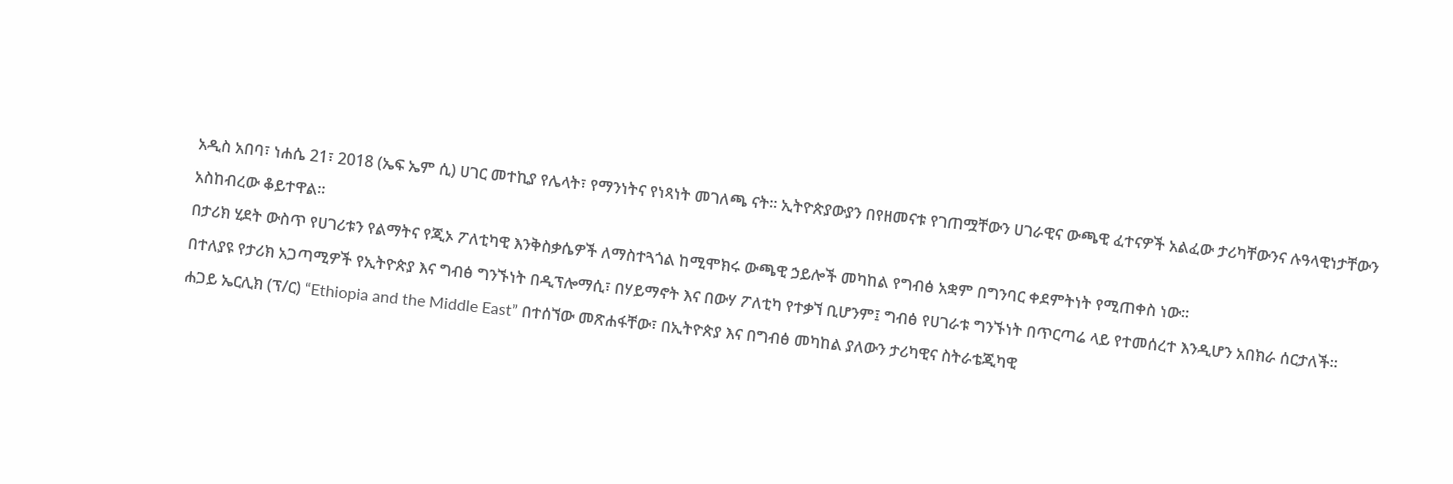አዲስ አበባ፣ ነሐሴ 21፣ 2018 (ኤፍ ኤም ሲ) ሀገር መተኪያ የሌላት፣ የማንነትና የነጻነት መገለጫ ናት። ኢትዮጵያውያን በየዘመናቱ የገጠሟቸውን ሀገራዊና ውጫዊ ፈተናዎች አልፈው ታሪካቸውንና ሉዓላዊነታቸውን አስከብረው ቆይተዋል።
በታሪክ ሂደት ውስጥ የሀገሪቱን የልማትና የጂኦ ፖለቲካዊ እንቅስቃሴዎች ለማስተጓጎል ከሚሞክሩ ውጫዊ ኃይሎች መካከል የግብፅ አቋም በግንባር ቀደምትነት የሚጠቀስ ነው።
በተለያዩ የታሪክ አጋጣሚዎች የኢትዮጵያ እና ግብፅ ግንኙነት በዲፕሎማሲ፣ በሃይማኖት እና በውሃ ፖለቲካ የተቃኘ ቢሆንም፤ ግብፅ የሀገራቱ ግንኙነት በጥርጣሬ ላይ የተመሰረተ እንዲሆን አበክራ ሰርታለች።
ሐጋይ ኤርሊክ (ፕ/ር) “Ethiopia and the Middle East” በተሰኘው መጽሐፋቸው፣ በኢትዮጵያ እና በግብፅ መካከል ያለውን ታሪካዊና ስትራቴጂካዊ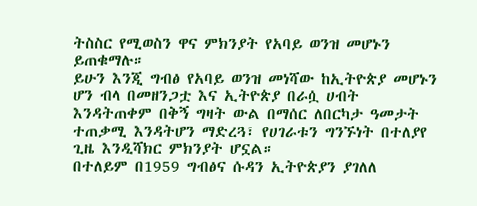ትስስር የሚወስን ዋና ምክንያት የአባይ ወንዝ መሆኑን ይጠቁማሉ።
ይሁን እንጂ ግብፅ የአባይ ወንዝ መነሻው ከኢትዮጵያ መሆኑን ሆን ብላ በመዘንጋቷ እና ኢትዮጵያ በራሷ ሀብት እንዳትጠቀም በቅኝ ግዛት ውል በማሰር ለበርካታ ዓመታት ተጠቃሚ እንዳትሆን ማድረጓ፣ የሀገራቱን ግንኙነት በተለያየ ጊዜ እንዲሻክር ምክንያት ሆኗል።
በተለይም በ1959 ግብፅና ሱዳን ኢትዮጵያን ያገለለ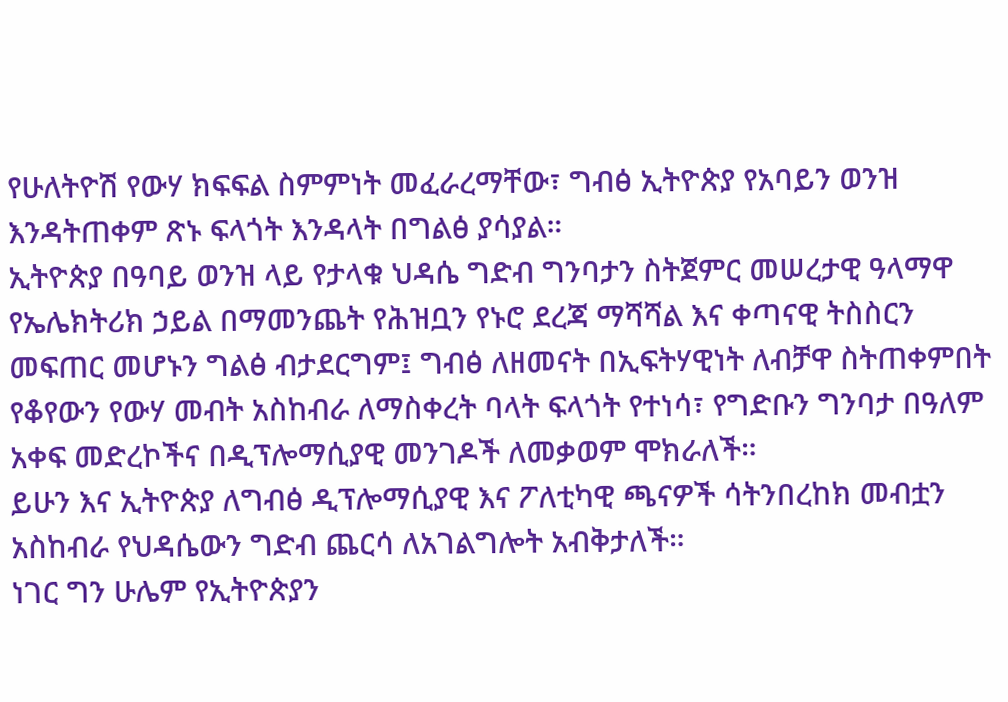የሁለትዮሽ የውሃ ክፍፍል ስምምነት መፈራረማቸው፣ ግብፅ ኢትዮጵያ የአባይን ወንዝ እንዳትጠቀም ጽኑ ፍላጎት እንዳላት በግልፅ ያሳያል።
ኢትዮጵያ በዓባይ ወንዝ ላይ የታላቁ ህዳሴ ግድብ ግንባታን ስትጀምር መሠረታዊ ዓላማዋ የኤሌክትሪክ ኃይል በማመንጨት የሕዝቧን የኑሮ ደረጃ ማሻሻል እና ቀጣናዊ ትስስርን መፍጠር መሆኑን ግልፅ ብታደርግም፤ ግብፅ ለዘመናት በኢፍትሃዊነት ለብቻዋ ስትጠቀምበት የቆየውን የውሃ መብት አስከብራ ለማስቀረት ባላት ፍላጎት የተነሳ፣ የግድቡን ግንባታ በዓለም አቀፍ መድረኮችና በዲፕሎማሲያዊ መንገዶች ለመቃወም ሞክራለች።
ይሁን እና ኢትዮጵያ ለግብፅ ዲፕሎማሲያዊ እና ፖለቲካዊ ጫናዎች ሳትንበረከክ መብቷን አስከብራ የህዳሴውን ግድብ ጨርሳ ለአገልግሎት አብቅታለች።
ነገር ግን ሁሌም የኢትዮጵያን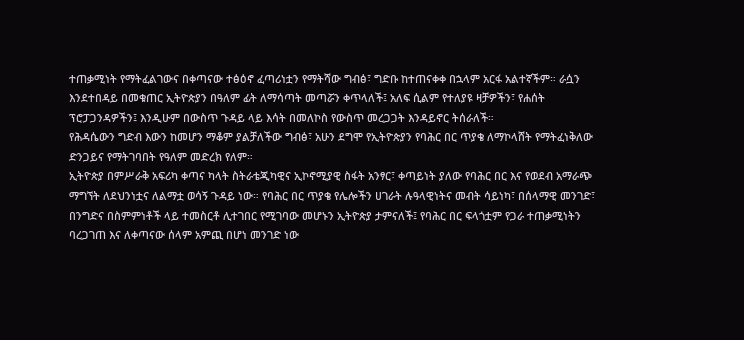ተጠቃሚነት የማትፈልገውና በቀጣናው ተፅዕኖ ፈጣሪነቷን የማትሻው ግብፅ፣ ግድቡ ከተጠናቀቀ በኋላም አርፋ አልተኛችም። ራሷን እንደተበዳይ በመቁጠር ኢትዮጵያን በዓለም ፊት ለማሳጣት መጣሯን ቀጥላለች፤ አለፍ ሲልም የተለያዩ ዛቻዎችን፣ የሐሰት ፕሮፓጋንዳዎችን፤ እንዲሁም በውስጥ ጉዳይ ላይ እሳት በመለኮስ የውስጥ መረጋጋት እንዳይኖር ትሰራለች።
የሕዳሴውን ግድብ እውን ከመሆን ማቆም ያልቻለችው ግብፅ፣ አሁን ደግሞ የኢትዮጵያን የባሕር በር ጥያቄ ለማኮላሸት የማትፈነቅለው ድንጋይና የማትገባበት የዓለም መድረክ የለም።
ኢትዮጵያ በምሥራቅ አፍሪካ ቀጣና ካላት ስትራቴጂካዊና ኢኮኖሚያዊ ስፋት አንፃር፣ ቀጣይነት ያለው የባሕር በር እና የወደብ አማራጭ ማግኘት ለደህንነቷና ለልማቷ ወሳኝ ጉዳይ ነው። የባሕር በር ጥያቄ የሌሎችን ሀገራት ሉዓላዊነትና መብት ሳይነካ፣ በሰላማዊ መንገድ፣ በንግድና በስምምነቶች ላይ ተመስርቶ ሊተገበር የሚገባው መሆኑን ኢትዮጵያ ታምናለች፤ የባሕር በር ፍላጎቷም የጋራ ተጠቃሚነትን ባረጋገጠ እና ለቀጣናው ሰላም አምጪ በሆነ መንገድ ነው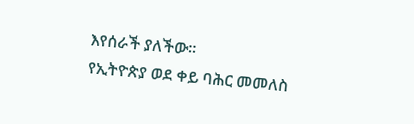እየሰራች ያለችው።
የኢትዮጵያ ወደ ቀይ ባሕር መመለስ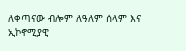ለቀጣናው ብሎም ለዓለም ሰላም እና ኢኮኖሚያዊ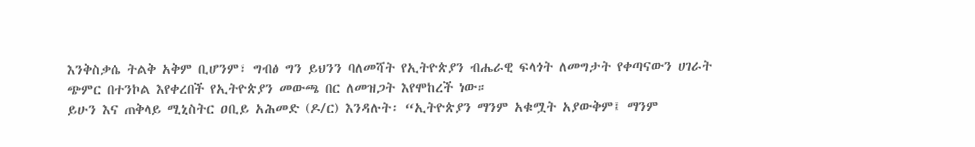እንቅስቃሴ ትልቅ አቅም ቢሆንም፣ ግብፅ ግን ይህንን ባለመሻት የኢትዮጵያን ብሔራዊ ፍላጎት ለመግታት የቀጣናውን ሀገራት ጭምር በተንኮል እየቀረበች የኢትዮጵያን መውጫ በር ለመዝጋት እየሞከረች ነው።
ይሁን እና ጠቅላይ ሚኒስትር ዐቢይ አሕመድ (ዶ/ር) እንዳሉት፡ “ኢትዮጵያን ማንም አቁሟት አያውቅም፤ ማንም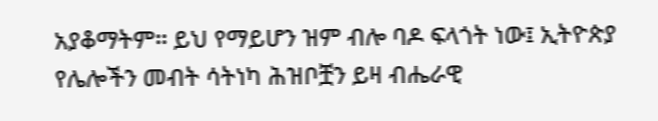አያቆማትም። ይህ የማይሆን ዝም ብሎ ባዶ ፍላጎት ነው፤ ኢትዮጵያ የሌሎችን መብት ሳትነካ ሕዝቦቿን ይዛ ብሔራዊ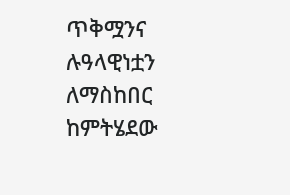ጥቅሟንና ሉዓላዊነቷን ለማስከበር ከምትሄደው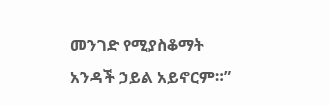መንገድ የሚያስቆማት አንዳች ኃይል አይኖርም።”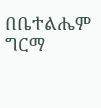በቤተልሔም ግርማ